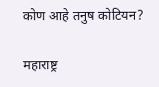कोण आहे तनुष कोटियन?

महाराष्ट्र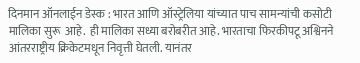दिनमान ऑनलाईन डेस्क : भारत आणि ऑस्ट्रेलिया यांच्यात पाच सामन्यांची कसोटी मालिका सुरू  आहे.  ही मालिका सध्या बरोबरीत आहे. भारताचा फिरकीपटू अश्विनने आंतरराष्ट्रीय क्रिकेटमधून निवृत्ती घेतली. यानंतर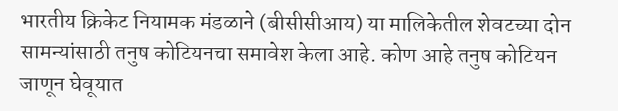भारतीय क्रिकेट नियामक मंडळाने (बीसीसीआय) या मालिकेतील शेवटच्या दोन सामन्यांसाठी तनुष कोटियनचा समावेश केला आहे. कोण आहे तनुष कोटियन जाणून घेवूयात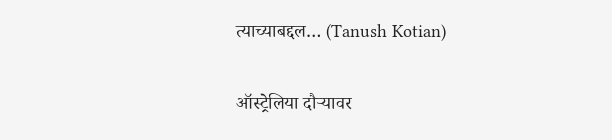त्याच्याबद्दल… (Tanush Kotian)

ऑस्ट्रेलिया दौऱ्यावर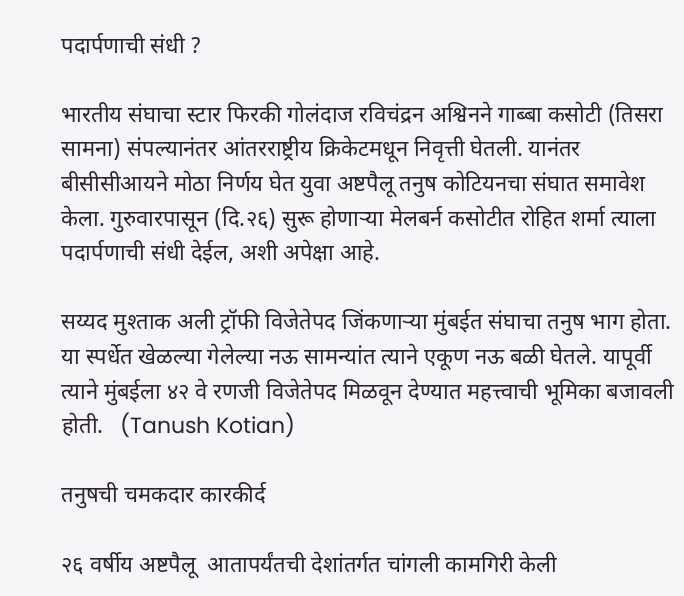पदार्पणाची संधी ?

भारतीय संघाचा स्टार फिरकी गोलंदाज रविचंद्रन अश्विनने गाब्बा कसोटी (तिसरा सामना) संपल्यानंतर आंतरराष्ट्रीय क्रिकेटमधून निवृत्ती घेतली. यानंतर बीसीसीआयने मोठा निर्णय घेत युवा अष्टपैलू तनुष कोटियनचा संघात समावेश केला. गुरुवारपासून (दि.२६) सुरू होणाऱ्या मेलबर्न कसोटीत रोहित शर्मा त्याला पदार्पणाची संधी देईल, अशी अपेक्षा आहे.

सय्यद मुश्ताक अली ट्रॉफी विजेतेपद जिंकणाऱ्या मुंबईत संघाचा तनुष भाग होता. या स्पर्धेत खेळल्या गेलेल्या नऊ सामन्यांत त्याने एकूण नऊ बळी घेतले. यापूर्वी त्याने मुंबईला ४२ वे रणजी विजेतेपद मिळवून देण्यात महत्त्वाची भूमिका बजावली होती.   (Tanush Kotian)

तनुषची चमकदार कारकीर्द

२६ वर्षीय अष्टपैलू  आतापर्यंतची देशांतर्गत चांगली कामगिरी केली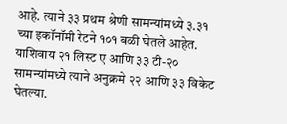आहे. त्याने ३३ प्रथम श्रेणी सामन्यांमध्ये ३.३१ च्या इकॉनॉमी रेटने १०१ बळी घेतले आहेत. याशिवाय २१ लिस्ट ए आणि ३३ टी-२० सामन्यांमध्ये त्याने अनुक्रमे २२ आणि ३३ विकेट घेतल्या.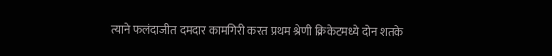त्याने फलंदाजीत दमदार कामगिरी करत प्रथम श्रेणी क्रिकेटमध्ये दोन शतके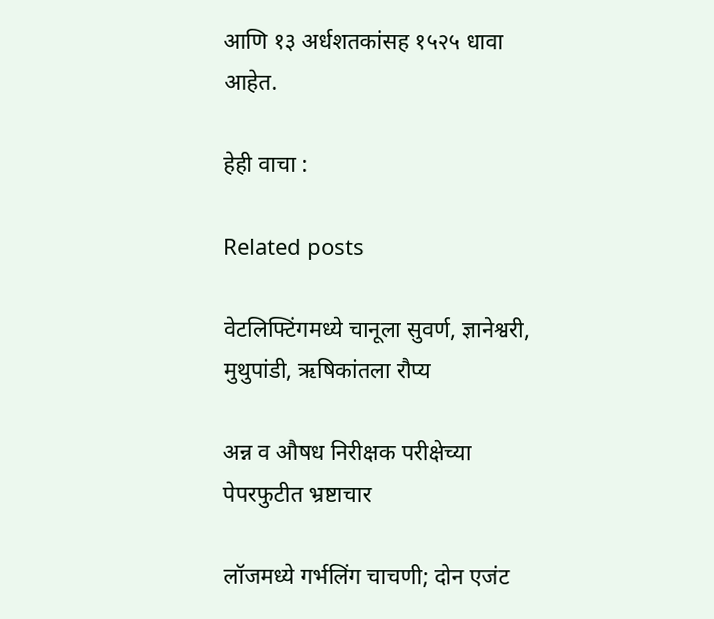आणि १३ अर्धशतकांसह १५२५ धावा आहेत.

हेही वाचा :

Related posts

वेटलिफ्टिंगमध्ये चानूला सुवर्ण, ज्ञानेश्वरी, मुथुपांडी, ऋषिकांतला रौप्य

अन्न व औषध निरीक्षक परीक्षेच्या पेपरफुटीत भ्रष्टाचार

लॉजमध्ये गर्भलिंग चाचणी; दोन एजंट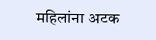महिलांना अटक